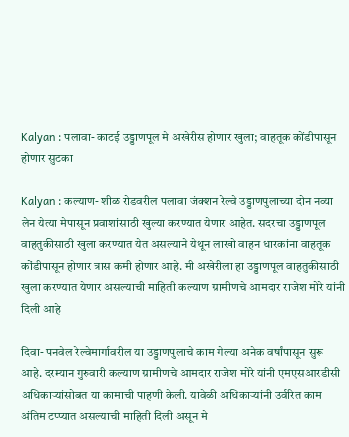Kalyan : पलावा- काटई उड्डाणपूल मे अखेरीस होणार खुला; वाहतूक कोंडीपासून होणार सुटका

Kalyan : कल्याण- शीळ रोडवरील पलावा जंक्शन रेल्वे उड्डाणपुलाच्या दोन नव्या लेन येत्या मेपासून प्रवाशांसाठी खुल्या करण्यात येणार आहेत. सदरचा उड्डाणपूल वाहतुकीसाठी खुला करण्यात येत असल्याने येथून लाखो वाहन धारकांना वाहतूक कोंडीपासून होणार त्रास कमी होणार आहे. मी अखेरीला हा उड्डाणपूल वाहतुकीसाठी खुला करण्यात येणार असल्याची माहिती कल्याण ग्रामीणचे आमदार राजेश मोरे यांनी दिली आहे

दिवा- पनवेल रेल्वेमार्गावरील या उड्डाणपुलाचे काम गेल्या अनेक वर्षांपासून सुरू आहे. दरम्यान गुरुवारी कल्याण ग्रामीणचे आमदार राजेश मोरे यांनी एमएसआरडीसी अधिकाऱ्यांसोबत या कामाची पाहणी केली. यावेळी अधिकाऱ्यांनी उर्वरित काम अंतिम टप्प्यात असल्याची माहिती दिली असून मे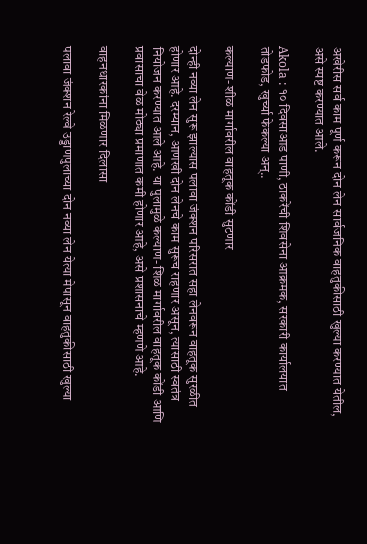अखेरीस सर्व काम पूर्ण करून दोन लेन सार्वजनिक वाहतुकीसाठी खुल्या करण्यात येतील, असे स्पष्ट करण्यात आले.

Akola : १० दिवसाआड पाणी, ठाकरेंची शिवसेना आक्रमक, सरकारी कार्यालयात तोडफोड, खुर्च्या फेकल्या अन्..

कल्याण- शीळ मार्गावरील वाहतूक कोंडी सुटणार

दोन्ही नव्या लेन सुरू झाल्यास पलावा जंक्शन परिसरात सहा लेनवरून वाहतूक सुरळीत होणार आहे. दरम्यान, आणखी दोन लेनचे काम सुरूच राहणार असून, त्यासाठी स्वतंत्र नियोजन करण्यात आले आहे. या पुलामुळे कल्याण- शिळ मार्गावरील वाहतूक कोंडी आणि प्रवासाचा वेळ मोठ्या प्रमाणात कमी होणार आहे, असे प्रशासनाचे म्हणणे आहे.

वाहनधारकांना मिळणार दिलासा

पलावा जंक्शन रेल्वे उड्डाणपुलाच्या दोन नव्या लेन येत्या मेपासून वाहतुकीसाठी खुल्या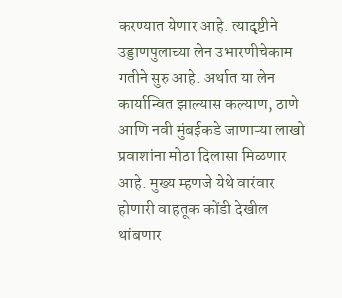करण्यात येणार आहे. त्यादृष्टीने उड्डाणपुलाच्या लेन उभारणीचेकाम गतीने सुरु आहे. अर्थात या लेन कार्यान्वित झाल्यास कल्याण, ठाणे आणि नवी मुंबईकडे जाणाऱ्या लाखो प्रवाशांना मोठा दिलासा मिळणार आहे. मुख्य म्हणजे येथे वारंवार होणारी वाहतूक कोंडी देखील थांबणार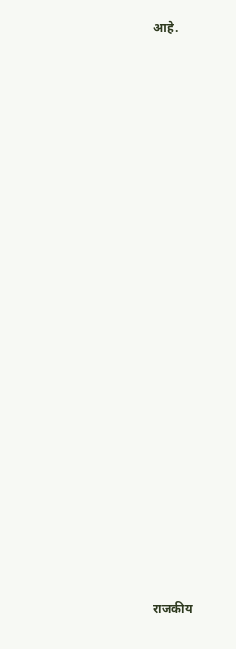आहे.





























राजकीय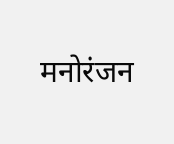मनोरंजन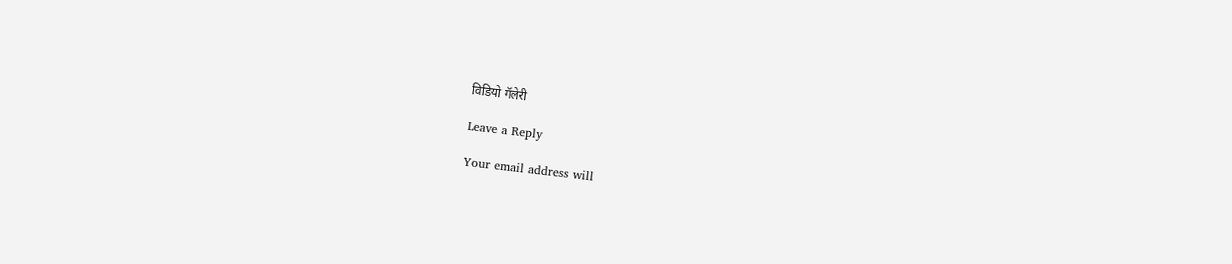विडियो गॅलेरी

Leave a Reply

Your email address will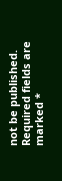not be published. Required fields are marked *